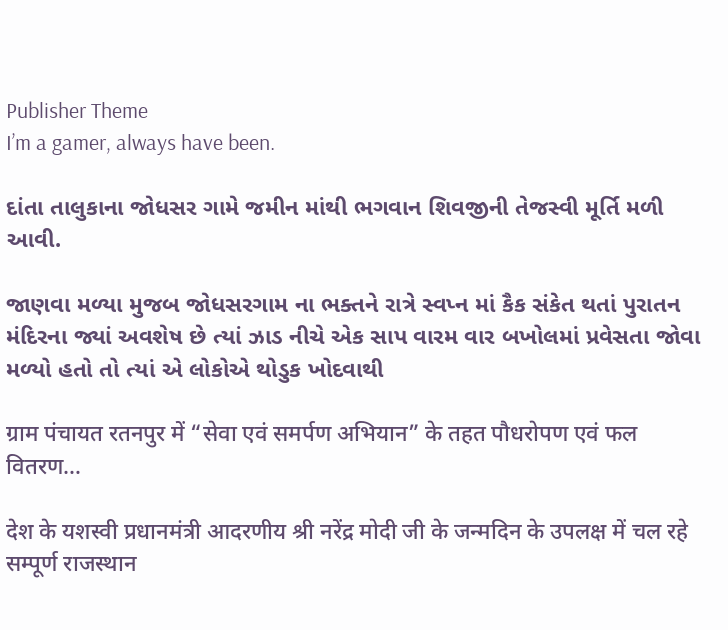Publisher Theme
I’m a gamer, always have been.

દાંતા તાલુકાના જોધસર ગામે જમીન માંથી ભગવાન શિવજીની તેજસ્વી મૂર્તિ મળી આવી.

જાણવા મળ્યા મુજબ જોધસરગામ ના ભક્તને રાત્રે સ્વપ્ન માં કૈક સંકેત થતાં પુરાતન મંદિરના જ્યાં અવશેષ છે ત્યાં ઝાડ નીચે એક સાપ વારમ વાર બખોલમાં પ્રવેસતા જોવા મળ્યો હતો તો ત્યાં એ લોકોએ થોડુક ખોદવાથી

ग्राम पंचायत रतनपुर में “सेवा एवं समर्पण अभियान” के तहत पौधरोपण एवं फल वितरण…

देश के यशस्वी प्रधानमंत्री आदरणीय श्री नरेंद्र मोदी जी के जन्मदिन के उपलक्ष में चल रहे सम्पूर्ण राजस्थान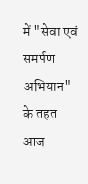में "सेवा एवं समर्पण अभियान" के तहत आज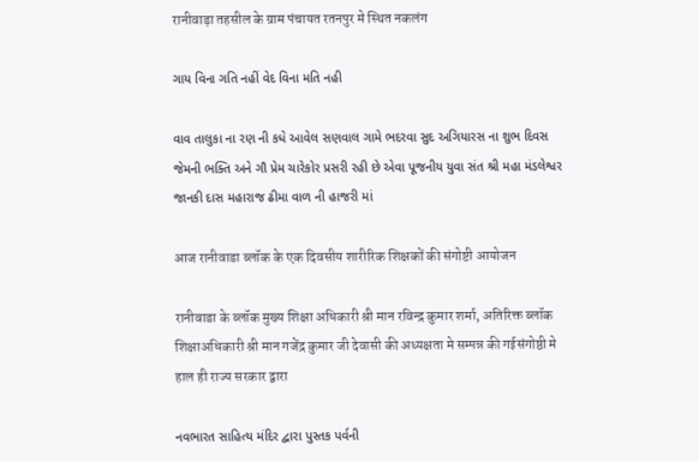रानीवाड़ा तहसील के ग्राम पंचायत रतनपुर मे स्थित नकलंग

ગાય વિના ગતિ નહીં વેદ વિના મતિ નહી

વાવ તાલુકા ના રણ ની કધે આવેલ સણવાલ ગામે ભદરવા સુદ અગિયારસ ના શુભ દિવસ જેમની ભક્તિ અને ગૌ પ્રેમ ચારેકોર પ્રસરી રહી છે એવા પૂજનીય યુવા સંત શ્રી મહા મંડલેશ્વર જાનકી દાસ મહારાજ ઢીમા વાળ ની હાજરી માં

आज रानीवाडा ब्लॉक के एक दिवसीय शारीरिक शिक्षकों की संगोष्टी आयोजन

रानीवाडा के ब्लॉक मुख्य शिक्षा अधिकारी श्री मान रविन्द्र कुमार शर्मा, अतिरिक्त ब्लॉक शिक्षाअधिकारी श्री मान गजेंद्र कुमार जी देवासी की अध्यक्षता मे सम्पन्न की गईसंगोष्ठी मे हाल ही राज्य सरकार द्वारा

નવભારત સાહિત્ય મંદિર દ્વારા પુસ્તક પર્વની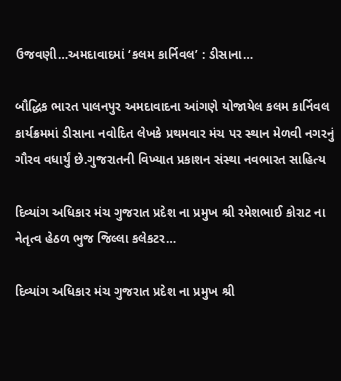ઉજવણી…અમદાવાદમાં ‘કલમ કાર્નિવલ’ : ડીસાના…

બૌદ્ધિક ભારત પાલનપુર અમદાવાદના આંગણે યોજાયેલ કલમ કાર્નિવલ કાર્યક્રમમાં ડીસાના નવોદિત લેખકે પ્રથમવાર મંચ પર સ્થાન મેળવી નગરનું ગૌરવ વધાર્યું છે.ગુજરાતની વિખ્યાત પ્રકાશન સંસ્થા નવભારત સાહિત્ય

દિવ્યાંગ અધિકાર મંચ ગુજરાત પ્રદેશ ના પ્રમુખ શ્રી રમેશભાઈ કોરાટ ના નેતૃત્વ હેઠળ ભુજ જિલ્લા કલેકટર…

દિવ્યાંગ અધિકાર મંચ ગુજરાત પ્રદેશ ના પ્રમુખ શ્રી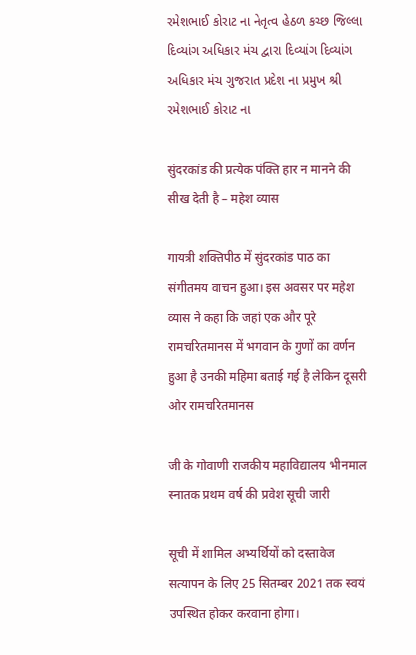રમેશભાઈ કોરાટ ના નેતૃત્વ હેઠળ કચ્છ જિલ્લા દિવ્યાંગ અધિકાર મંચ દ્વારા દિવ્યાંગ દિવ્યાંગ અધિકાર મંચ ગુજરાત પ્રદેશ ના પ્રમુખ શ્રી રમેશભાઈ કોરાટ ના

सुंदरकांड की प्रत्येक पंक्ति हार न मानने की सीख देती है – महेश व्यास

गायत्री शक्तिपीठ में सुंदरकांड पाठ का संगीतमय वाचन हुआ। इस अवसर पर महेश व्यास ने कहा कि जहां एक और पूरे रामचरितमानस में भगवान के गुणों का वर्णन हुआ है उनकी महिमा बताई गई है लेकिन दूसरी ओर रामचरितमानस

जी के गोवाणी राजकीय महाविद्यालय भीनमाल स्नातक प्रथम वर्ष की प्रवेश सूची जारी

सूची में शामिल अभ्यर्थियों को दस्तावेज सत्यापन के लिए 25 सितम्बर 2021 तक स्वयं उपस्थित होकर करवाना होगा।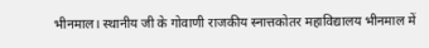भीनमाल। स्थानीय जी के गोवाणी राजकीय स्नात्तकोतर महाविद्यालय भीनमाल में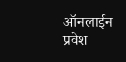ऑनलाईन प्रवेश